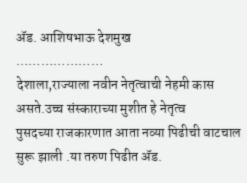ॲड. आशिषभाऊ देशमुख
…………………
देशाला,राज्याला नवीन नेतृत्वाची नेहमी कास असते.उच्च संस्काराच्या मुशीत हे नेतृत्व
पुसदच्या राजकारणात आता नव्या पिढीची वाटचाल सुरू झाली .या तरुण पिढीत ॲड.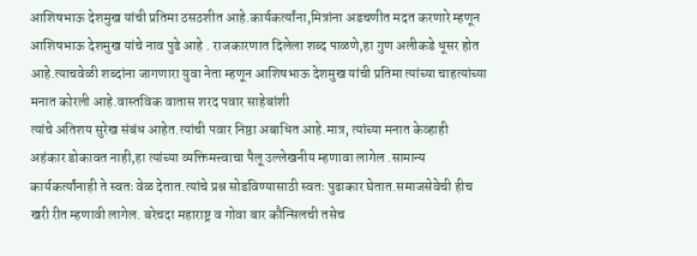आशिषभाऊ देशमुख यांची प्रतिमा ठसठशीत आहे.कार्यकर्त्यांना,मित्रांना अडचणीत मदत करणारे म्हणून आशिषभाऊ देशमुख यांचे नाव पुढे आहे . राजकारणात दिलेला शब्द पाळणे,हा गुण अलीकडे धूसर होत आहे.त्याचवेळी शब्दांना जागणारा युवा नेता म्हणून आशिषभाऊ देशमुख यांची प्रतिमा त्यांच्या चाहत्यांच्या मनात कोरली आहे.वास्तविक वातास शरद पवार साहेबांशी
त्यांचे अतिशय सुरेख संबंध आहेत.त्यांची पवार निष्ठा अबाधित आहे.मात्र, त्यांच्या मनात केव्हाही
अहंकार डोकावत नाही,हा त्यांच्या व्यक्तिमत्त्वाचा पैलू उल्लेखनीय म्हणावा लागेल .सामान्य कार्यकर्त्यांनाही ते स्वतः वेळ देतात.त्यांचे प्रश्न सोडविण्यासाठी स्वतः पुढाकार घेतात.समाजसेवेची हीच खरी रीत म्हणावी लागेल. बरेचदा महाराष्ट्र व गोवा बार कौन्सिलची तसेच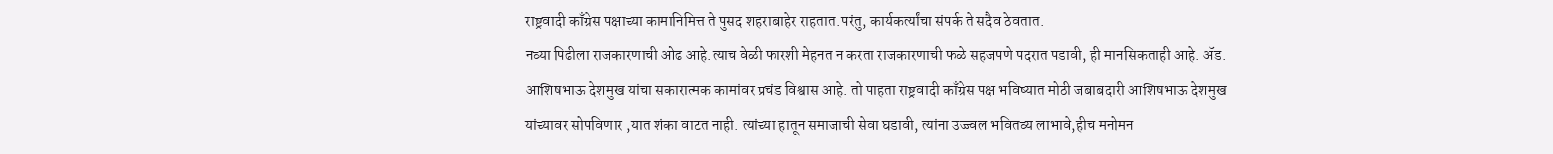राष्ट्रवादी काँग्रेस पक्षाच्या कामानिमित्त ते पुसद शहराबाहेर राहतात.परंतु, कार्यकर्त्यांचा संपर्क ते सदैव ठेवतात.
नव्या पिढीला राजकारणाची ओढ आहे.त्याच वेळी फारशी मेहनत न करता राजकारणाची फळे सहजपणे पदरात पडावी, ही मानसिकताही आहे. ॲड. आशिषभाऊ देशमुख यांचा सकारात्मक कामांवर प्रचंड विश्वास आहे. तो पाहता राष्ट्रवादी काँग्रेस पक्ष भविष्यात मोठी जबाबदारी आशिषभाऊ देशमुख यांच्यावर सोपविणार ,यात शंका वाटत नाही. त्यांच्या हातून समाजाची सेवा घडावी, त्यांना उज्ज्वल भवितव्य लाभावे,हीच मनोमन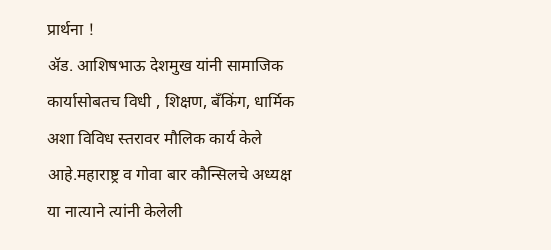प्रार्थना !
ॲड. आशिषभाऊ देशमुख यांनी सामाजिक कार्यासोबतच विधी , शिक्षण, बँकिंग, धार्मिक
अशा विविध स्तरावर मौलिक कार्य केले आहे.महाराष्ट्र व गोवा बार कौन्सिलचे अध्यक्ष
या नात्याने त्यांनी केलेली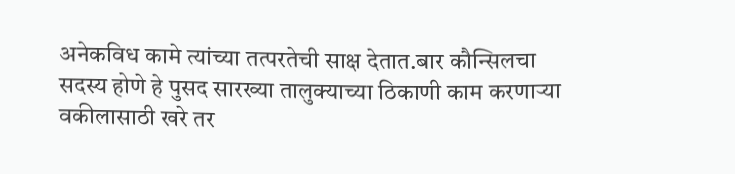अनेकविध कामे त्यांच्या तत्परतेची साक्ष देतात.बार कौन्सिलचा सदस्य होणे हे पुसद सारख्या तालुक्याच्या ठिकाणी काम करणाऱ्या वकीलासाठी खरे तर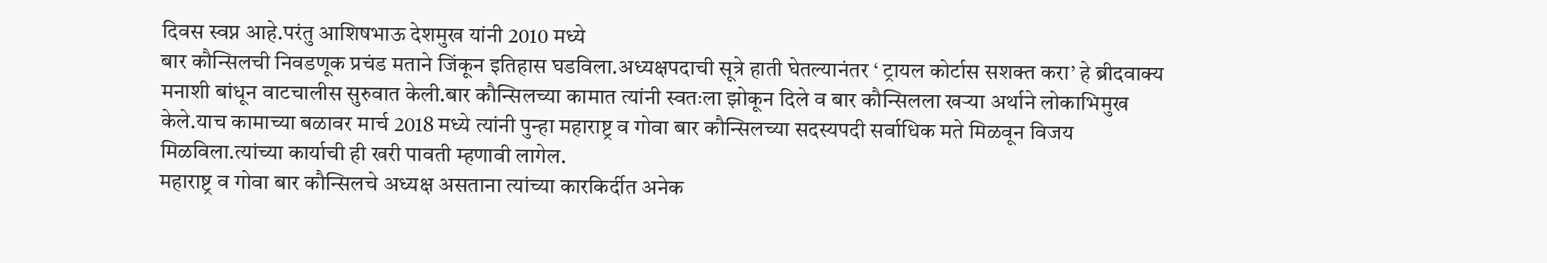दिवस स्वप्न आहे.परंतु आशिषभाऊ देशमुख यांनी 2010 मध्ये
बार कौन्सिलची निवडणूक प्रचंड मताने जिंकून इतिहास घडविला.अध्यक्षपदाची सूत्रे हाती घेतल्यानंतर ‘ ट्रायल कोर्टास सशक्त करा’ हे ब्रीदवाक्य मनाशी बांधून वाटचालीस सुरुवात केली.बार कौन्सिलच्या कामात त्यांनी स्वतःला झोकून दिले व बार कौन्सिलला खऱ्या अर्थाने लोकाभिमुख केले.याच कामाच्या बळावर मार्च 2018 मध्ये त्यांनी पुन्हा महाराष्ट्र व गोवा बार कौन्सिलच्या सदस्यपदी सर्वाधिक मते मिळवून विजय मिळविला.त्यांच्या कार्याची ही खरी पावती म्हणावी लागेल.
महाराष्ट्र व गोवा बार कौन्सिलचे अध्यक्ष असताना त्यांच्या कारकिर्दीत अनेक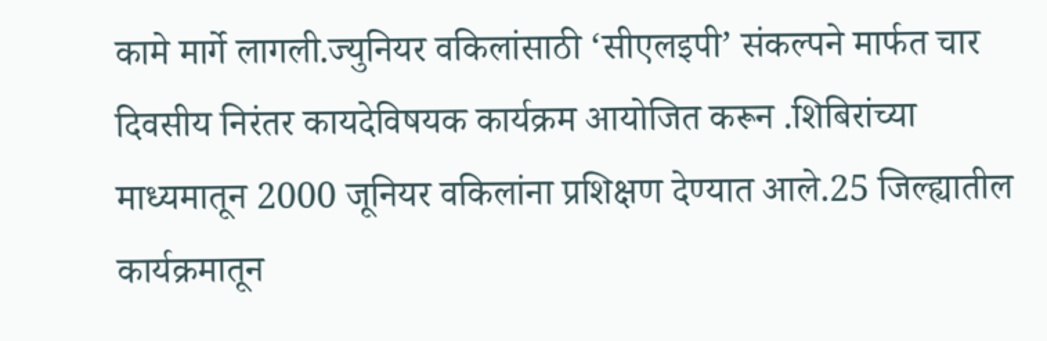कामे मार्गे लागली.ज्युनियर वकिलांसाठी ‘सीएलइपी’ संकल्पने मार्फत चार दिवसीय निरंतर कायदेविषयक कार्यक्रम आयोजित करून .शिबिरांच्या माध्यमातून 2000 जूनियर वकिलांना प्रशिक्षण देण्यात आले.25 जिल्ह्यातील कार्यक्रमातून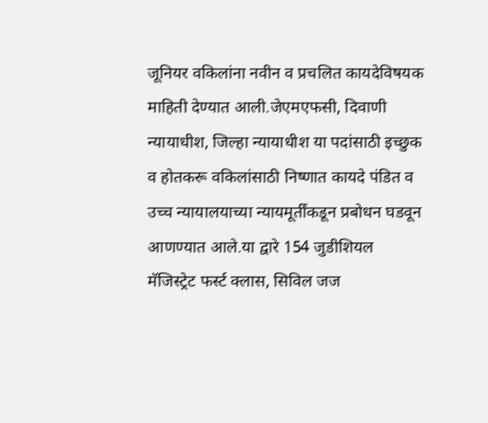जूनियर वकिलांना नवीन व प्रचलित कायदेविषयक माहिती देण्यात आली.जेएमएफसी, दिवाणी न्यायाधीश, जिल्हा न्यायाधीश या पदांसाठी इच्छुक व होतकरू वकिलांसाठी निष्णात कायदे पंडित व उच्च न्यायालयाच्या न्यायमूर्तींकडून प्रबोधन घडवून आणण्यात आले.या द्वारे 154 जुडीशियल मॅजिस्ट्रेट फर्स्ट क्लास, सिविल जज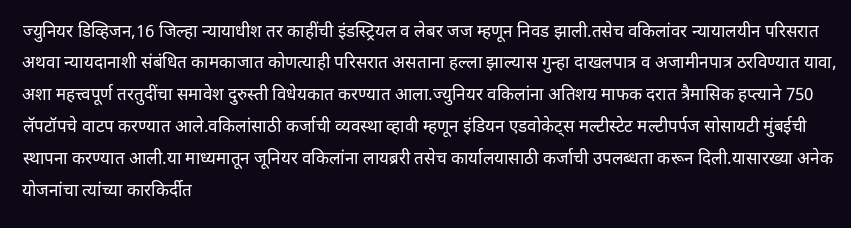ज्युनियर डिव्हिजन,16 जिल्हा न्यायाधीश तर काहींची इंडस्ट्रियल व लेबर जज म्हणून निवड झाली.तसेच वकिलांवर न्यायालयीन परिसरात अथवा न्यायदानाशी संबंधित कामकाजात कोणत्याही परिसरात असताना हल्ला झाल्यास गुन्हा दाखलपात्र व अजामीनपात्र ठरविण्यात यावा, अशा महत्त्वपूर्ण तरतुदींचा समावेश दुरुस्ती विधेयकात करण्यात आला.ज्युनियर वकिलांना अतिशय माफक दरात त्रैमासिक हप्त्याने 750
लॅपटॉपचे वाटप करण्यात आले.वकिलांसाठी कर्जाची व्यवस्था व्हावी म्हणून इंडियन एडवोकेट्स मल्टीस्टेट मल्टीपर्पज सोसायटी मुंबईची स्थापना करण्यात आली.या माध्यमातून जूनियर वकिलांना लायब्ररी तसेच कार्यालयासाठी कर्जाची उपलब्धता करून दिली.यासारख्या अनेक योजनांचा त्यांच्या कारकिर्दीत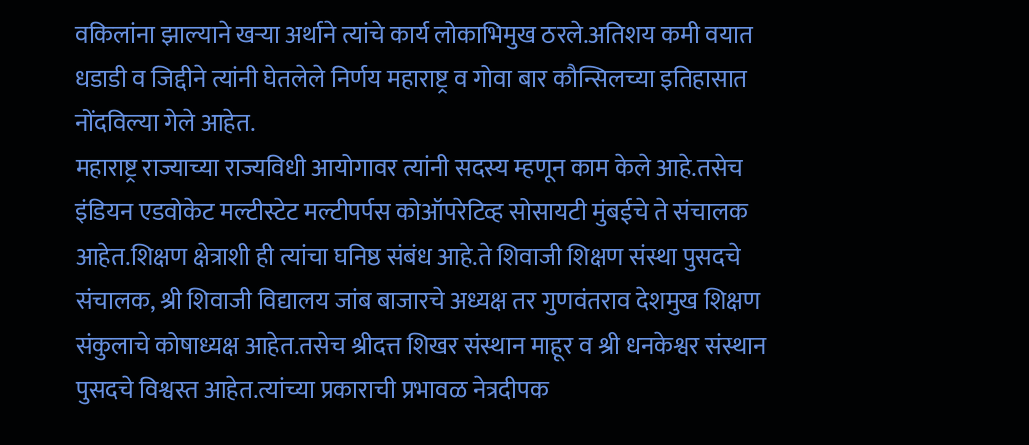वकिलांना झाल्याने खऱ्या अर्थाने त्यांचे कार्य लोकाभिमुख ठरले.अतिशय कमी वयात धडाडी व जिद्दीने त्यांनी घेतलेले निर्णय महाराष्ट्र व गोवा बार कौन्सिलच्या इतिहासात नोंदविल्या गेले आहेत.
महाराष्ट्र राज्याच्या राज्यविधी आयोगावर त्यांनी सदस्य म्हणून काम केले आहे.तसेच इंडियन एडवोकेट मल्टीस्टेट मल्टीपर्पस कोऑपरेटिव्ह सोसायटी मुंबईचे ते संचालक आहेत.शिक्षण क्षेत्राशी ही त्यांचा घनिष्ठ संबंध आहे.ते शिवाजी शिक्षण संस्था पुसदचे संचालक, श्री शिवाजी विद्यालय जांब बाजारचे अध्यक्ष तर गुणवंतराव देशमुख शिक्षण संकुलाचे कोषाध्यक्ष आहेत.तसेच श्रीदत्त शिखर संस्थान माहूर व श्री धनकेश्वर संस्थान पुसदचे विश्वस्त आहेत.त्यांच्या प्रकाराची प्रभावळ नेत्रदीपक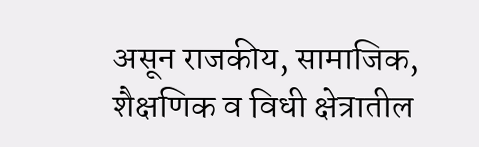असून राजकीय, सामाजिक, शैक्षणिक व विधी क्षेत्रातील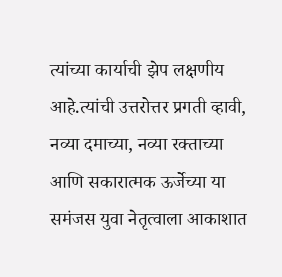त्यांच्या कार्याची झेप लक्षणीय आहे.त्यांची उत्तरोत्तर प्रगती व्हावी, नव्या दमाच्या, नव्या रक्ताच्या आणि सकारात्मक ऊर्जेच्या या समंजस युवा नेतृत्वाला आकाशात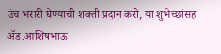उंच भरारी घेण्याची शक्ती प्रदान करो, या शुभेच्छांसह ॲड.आशिषभाऊ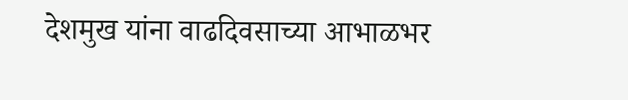देशमुख यांना वाढदिवसाच्या आभाळभर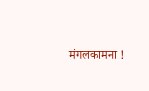मंगलकामना !